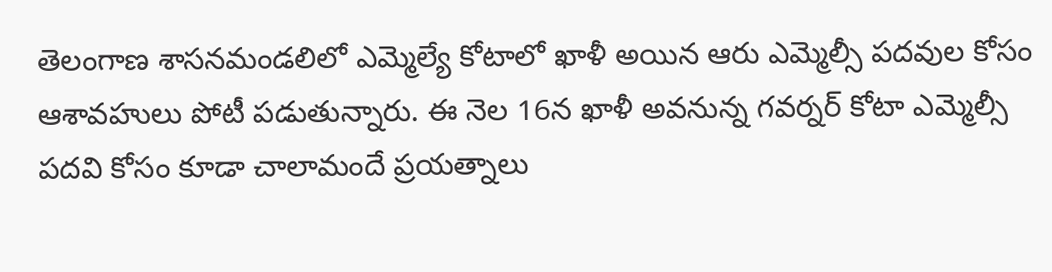తెలంగాణ శాసనమండలిలో ఎమ్మెల్యే కోటాలో ఖాళీ అయిన ఆరు ఎమ్మెల్సీ పదవుల కోసం ఆశావహులు పోటీ పడుతున్నారు. ఈ నెల 16న ఖాళీ అవనున్న గవర్నర్ కోటా ఎమ్మెల్సీ పదవి కోసం కూడా చాలామందే ప్రయత్నాలు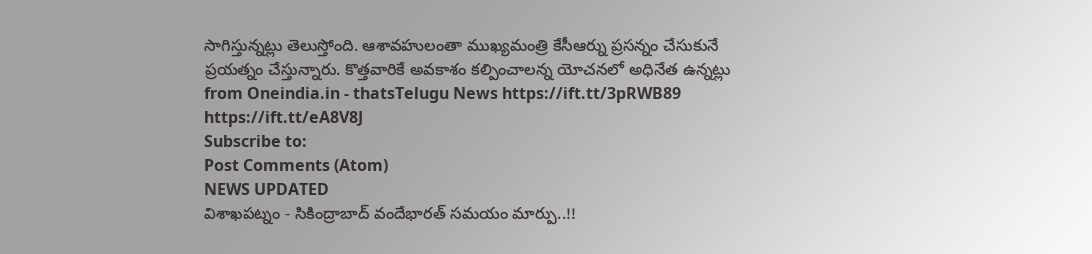సాగిస్తున్నట్లు తెలుస్తోంది. ఆశావహులంతా ముఖ్యమంత్రి కేసీఆర్ను ప్రసన్నం చేసుకునే ప్రయత్నం చేస్తున్నారు. కొత్తవారికే అవకాశం కల్పించాలన్న యోచనలో అధినేత ఉన్నట్లు
from Oneindia.in - thatsTelugu News https://ift.tt/3pRWB89
https://ift.tt/eA8V8J
Subscribe to:
Post Comments (Atom)
NEWS UPDATED
విశాఖపట్నం - సికింద్రాబాద్ వందేభారత్ సమయం మార్పు..!!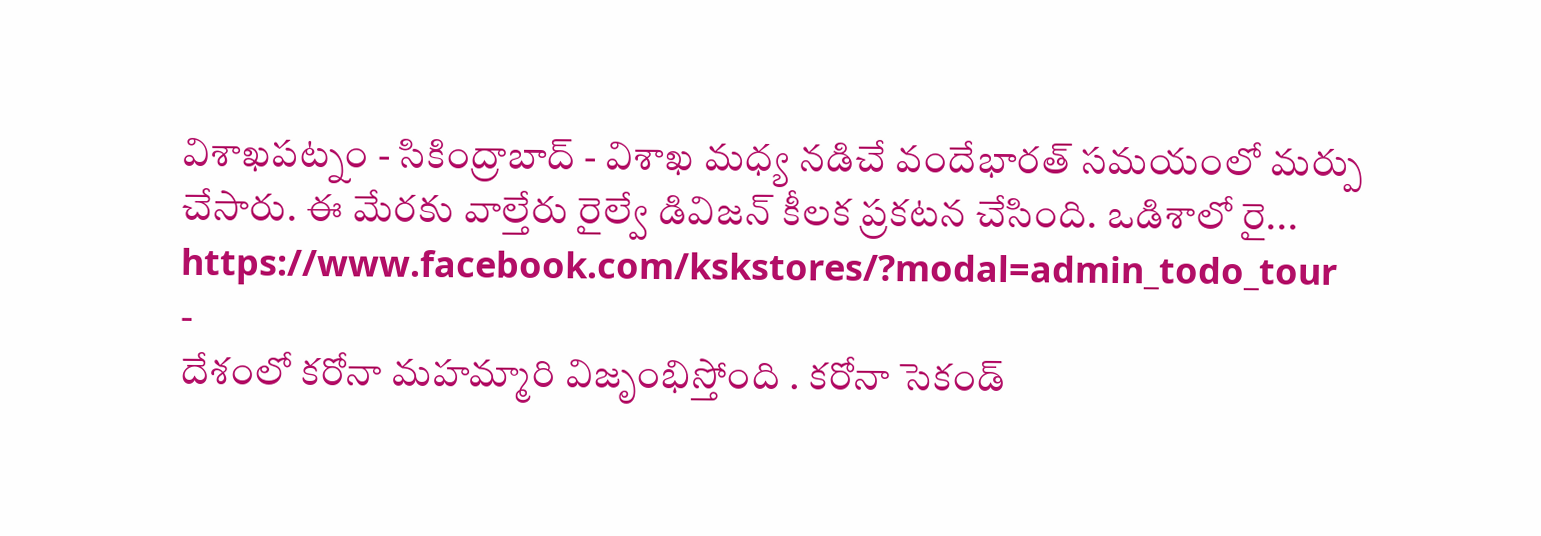విశాఖపట్నం - సికింద్రాబాద్ - విశాఖ మధ్య నడిచే వందేభారత్ సమయంలో మర్పు చేసారు. ఈ మేరకు వాల్తేరు రైల్వే డివిజన్ కీలక ప్రకటన చేసింది. ఒడిశాలో రై...
https://www.facebook.com/kskstores/?modal=admin_todo_tour
-
దేశంలో కరోనా మహమ్మారి విజృంభిస్తోంది . కరోనా సెకండ్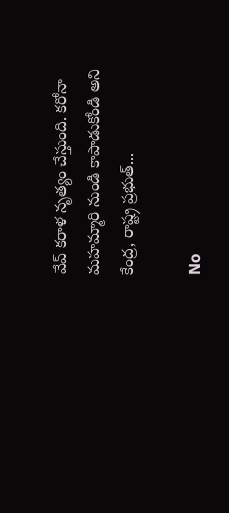వేవ్ కరాళ నృత్యం చేస్తుంది. కరోనా మహమ్మారి నుండి కాపాడుకోండి అని కేంద్ర, రాష్ట్ర ప్రభుత్...

No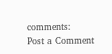comments:
Post a Comment